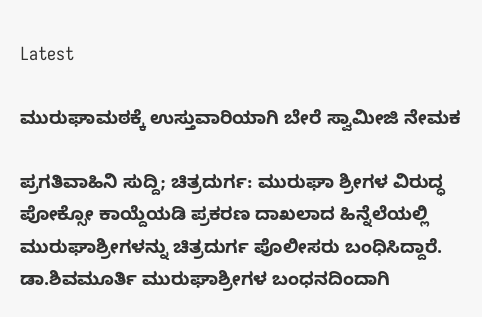Latest

ಮುರುಘಾಮಠಕ್ಕೆ ಉಸ್ತುವಾರಿಯಾಗಿ ಬೇರೆ ಸ್ವಾಮೀಜಿ ನೇಮಕ

ಪ್ರಗತಿವಾಹಿನಿ ಸುದ್ದಿ; ಚಿತ್ರದುರ್ಗ: ಮುರುಘಾ ಶ್ರೀಗಳ ವಿರುದ್ಧ ಪೋಕ್ಸೋ ಕಾಯ್ದೆಯಡಿ ಪ್ರಕರಣ ದಾಖಲಾದ ಹಿನ್ನೆಲೆಯಲ್ಲಿ ಮುರುಘಾಶ್ರೀಗಳನ್ನು ಚಿತ್ರದುರ್ಗ ಪೊಲೀಸರು ಬಂಧಿಸಿದ್ದಾರೆ. ಡಾ.ಶಿವಮೂರ್ತಿ ಮುರುಘಾಶ್ರೀಗಳ ಬಂಧನದಿಂದಾಗಿ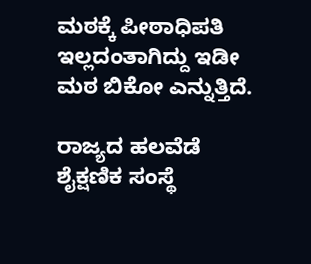ಮಠಕ್ಕೆ ಪೀಠಾಧಿಪತಿ ಇಲ್ಲದಂತಾಗಿದ್ದು ಇಡೀ ಮಠ ಬಿಕೋ ಎನ್ನುತ್ತಿದೆ.

ರಾಜ್ಯದ ಹಲವೆಡೆ ಶೈಕ್ಷಣಿಕ ಸಂಸ್ಥೆ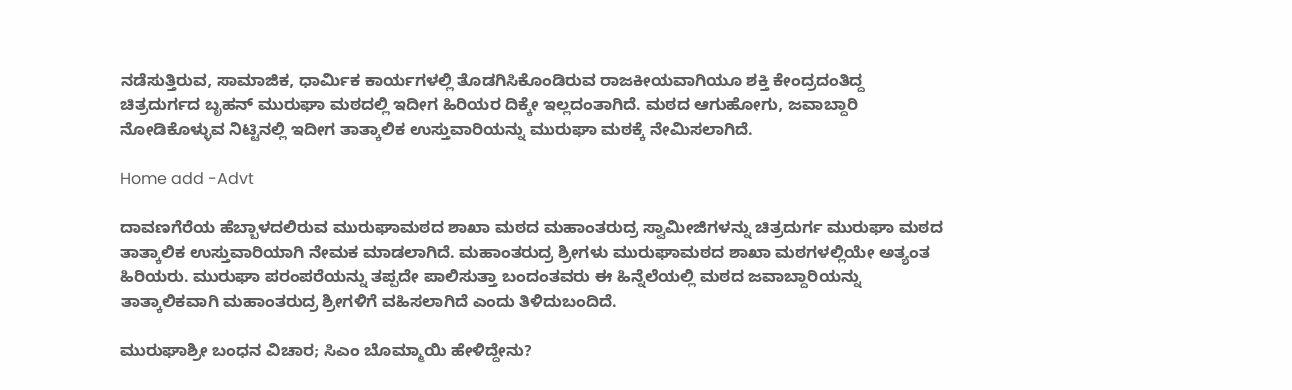ನಡೆಸುತ್ತಿರುವ, ಸಾಮಾಜಿಕ, ಧಾರ್ಮಿಕ ಕಾರ್ಯಗಳಲ್ಲಿ ತೊಡಗಿಸಿಕೊಂಡಿರುವ ರಾಜಕೀಯವಾಗಿಯೂ ಶಕ್ತಿ ಕೇಂದ್ರದಂತಿದ್ದ ಚಿತ್ರದುರ್ಗದ ಬೃಹನ್ ಮುರುಘಾ ಮಠದಲ್ಲಿ ಇದೀಗ ಹಿರಿಯರ ದಿಕ್ಕೇ ಇಲ್ಲದಂತಾಗಿದೆ. ಮಠದ ಆಗುಹೋಗು, ಜವಾಬ್ದಾರಿ ನೋಡಿಕೊಳ್ಳುವ ನಿಟ್ಟಿನಲ್ಲಿ ಇದೀಗ ತಾತ್ಕಾಲಿಕ ಉಸ್ತುವಾರಿಯನ್ನು ಮುರುಘಾ ಮಠಕ್ಕೆ ನೇಮಿಸಲಾಗಿದೆ.

Home add -Advt

ದಾವಣಗೆರೆಯ ಹೆಬ್ಬಾಳದಲಿರುವ ಮುರುಘಾಮಠದ ಶಾಖಾ ಮಠದ ಮಹಾಂತರುದ್ರ ಸ್ವಾಮೀಜಿಗಳನ್ನು ಚಿತ್ರದುರ್ಗ ಮುರುಘಾ ಮಠದ ತಾತ್ಕಾಲಿಕ ಉಸ್ತುವಾರಿಯಾಗಿ ನೇಮಕ ಮಾಡಲಾಗಿದೆ. ಮಹಾಂತರುದ್ರ ಶ್ರೀಗಳು ಮುರುಘಾಮಠದ ಶಾಖಾ ಮಠಗಳಲ್ಲಿಯೇ ಅತ್ಯಂತ ಹಿರಿಯರು. ಮುರುಘಾ ಪರಂಪರೆಯನ್ನು ತಪ್ಪದೇ ಪಾಲಿಸುತ್ತಾ ಬಂದಂತವರು ಈ ಹಿನ್ನೆಲೆಯಲ್ಲಿ ಮಠದ ಜವಾಬ್ದಾರಿಯನ್ನು ತಾತ್ಕಾಲಿಕವಾಗಿ ಮಹಾಂತರುದ್ರ ಶ್ರೀಗಳಿಗೆ ವಹಿಸಲಾಗಿದೆ ಎಂದು ತಿಳಿದುಬಂದಿದೆ.

ಮುರುಘಾಶ್ರೀ ಬಂಧನ ವಿಚಾರ; ಸಿಎಂ ಬೊಮ್ಮಾಯಿ ಹೇಳಿದ್ದೇನು?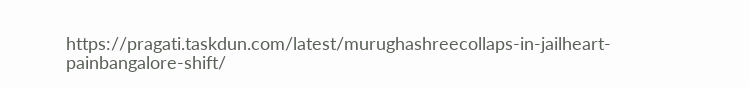https://pragati.taskdun.com/latest/murughashreecollaps-in-jailheart-painbangalore-shift/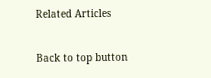Related Articles

Back to top button